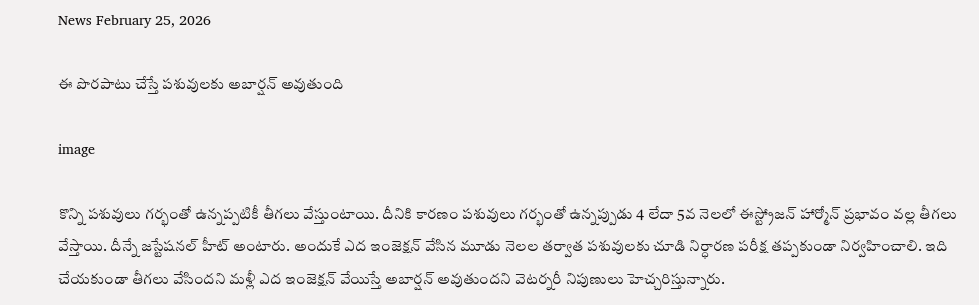News February 25, 2026

ఈ పొరపాటు చేస్తే పశువులకు అబార్షన్ అవుతుంది

image

కొన్ని పశువులు గర్భంతో ఉన్నప్పటికీ తీగలు వేస్తుంటాయి. దీనికి కారణం పశువులు గర్భంతో ఉన్నప్పుడు 4 లేదా 5వ నెలలో ఈస్ట్రోజన్ హార్మోన్ ప్రభావం వల్ల తీగలు వేస్తాయి. దీన్నే జస్టేషనల్ హీట్ అంటారు. అందుకే ఎద ఇంజెక్షన్ వేసిన మూడు నెలల తర్వాత పశువులకు చూడి నిర్ధారణ పరీక్ష తప్పకుండా నిర్వహించాలి. ఇది చేయకుండా తీగలు వేసిందని మళ్లీ ఎద ఇంజెక్షన్ వేయిస్తే అబార్షన్ అవుతుందని వెటర్నరీ నిపుణులు హెచ్చరిస్తున్నారు.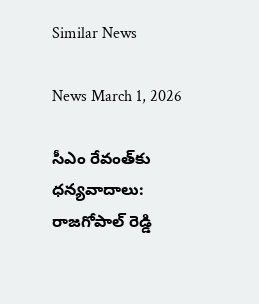Similar News

News March 1, 2026

సీఎం రేవంత్‌కు ధన్యవాదాలు: రాజగోపాల్ రెడ్డి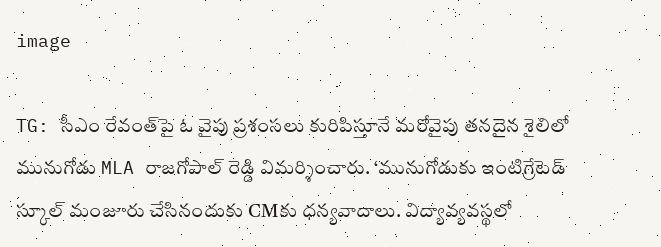image

TG: సీఎం రేవంత్‌‌పై ఓ వైపు ప్రశంసలు కురిపిస్తూనే మరోవైపు తనదైన శైలిలో మునుగోడు MLA రాజగోపాల్ రెడ్డి విమర్శించారు. ‘మునుగోడుకు ఇంటిగ్రేటెడ్ స్కూల్ మంజూరు చేసినందుకు CMకు ధన్యవాదాలు. విద్యావ్యవస్థలో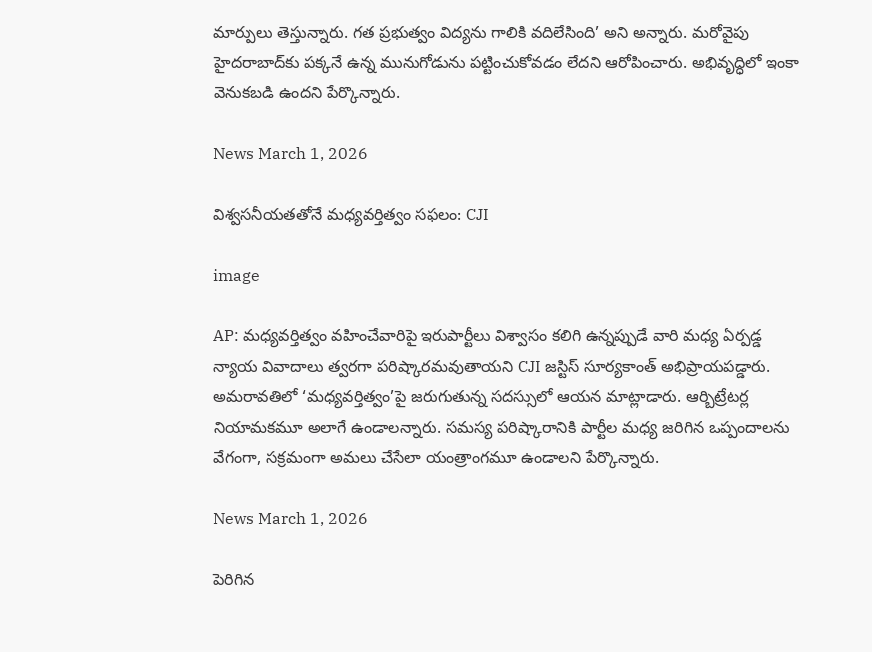మార్పులు తెస్తున్నారు. గత ప్రభుత్వం విద్యను గాలికి వదిలేసింది’ అని అన్నారు. మరోవైపు హైదరాబాద్‌కు పక్కనే ఉన్న మునుగోడును పట్టించుకోవడం లేదని ఆరోపించారు. అభివృద్ధిలో ఇంకా వెనుకబడి ఉందని పేర్కొన్నారు.

News March 1, 2026

విశ్వసనీయతతోనే మధ్యవర్తిత్వం సఫలం: CJI

image

AP: మధ్యవర్తిత్వం వహించేవారిపై ఇరుపార్టీలు విశ్వాసం కలిగి ఉన్నప్పుడే వారి మధ్య ఏర్పడ్డ న్యాయ వివాదాలు త్వరగా పరిష్కారమవుతాయని CJI జస్టిస్ సూర్యకాంత్ అభిప్రాయపడ్డారు. అమరావతిలో ‘మధ్యవర్తిత్వం’పై జరుగుతున్న సదస్సులో ఆయన మాట్లాడారు. ఆర్బిట్రేటర్ల నియామకమూ అలాగే ఉండాలన్నారు. సమస్య పరిష్కారానికి పార్టీల మధ్య జరిగిన ఒప్పందాలను వేగంగా, సక్రమంగా అమలు చేసేలా యంత్రాంగమూ ఉండాలని పేర్కొన్నారు.

News March 1, 2026

పెరిగిన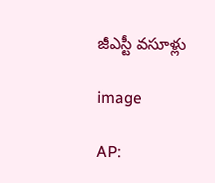జీఎస్టీ వసూళ్లు

image

AP: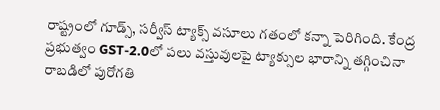రాష్ట్రంలో గూడ్స్, సర్వీస్ ట్యాక్స్ వసూలు గతంలో కన్నా పెరిగింది. కేంద్ర ప్రభుత్వం GST-2.0లో పలు వస్తువులపై ట్యాక్సుల భారాన్ని తగ్గించినా రాబడిలో పురోగతి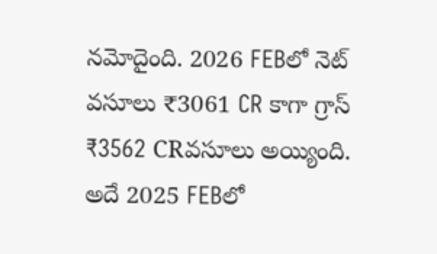నమోదైంది. 2026 FEBలో నెట్ వసూలు ₹3061 CR కాగా గ్రాస్ ₹3562 CRవసూలు అయ్యింది. అదే 2025 FEBలో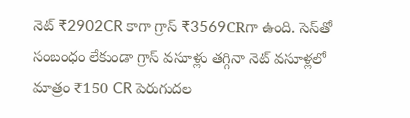నెట్ ₹2902CR కాగా గ్రాస్ ₹3569CRగా ఉంది. సెస్‌తో సంబంధం లేకుండా గ్రాస్ వసూళ్లు తగ్గినా నెట్ వసూళ్లలో మాత్రం ₹150 CR పెరుగుదల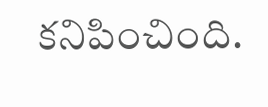కనిపించింది.